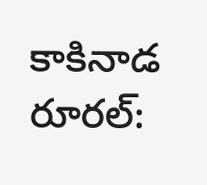కాకినాడ రూరల్: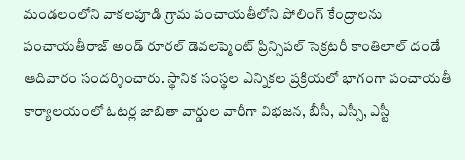మండలంలోని వాకలపూడి గ్రామ పంచాయతీలోని పోలింగ్ కేంద్రాలను పంచాయతీరాజ్ అండ్ రూరల్ డెవలప్మెంట్ ప్రిన్సిపల్ సెక్రటరీ కాంతిలాల్ దండే ఆదివారం సందర్శించారు. స్థానిక సంస్థల ఎన్నికల ప్రక్రియలో భాగంగా పంచాయతీ కార్యాలయంలో ఓటర్ల జాబితా వార్డుల వారీగా విభజన, బీసీ, ఎస్సీ, ఎస్టీ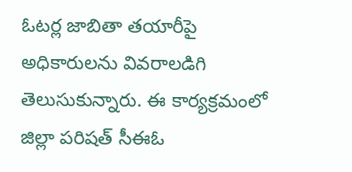ఓటర్ల జాబితా తయారీపై అధికారులను వివరాలడిగి తెలుసుకున్నారు. ఈ కార్యక్రమంలో జిల్లా పరిషత్ సీఈఓ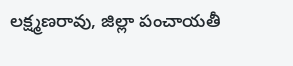లక్ష్మణరావు, జిల్లా పంచాయతీ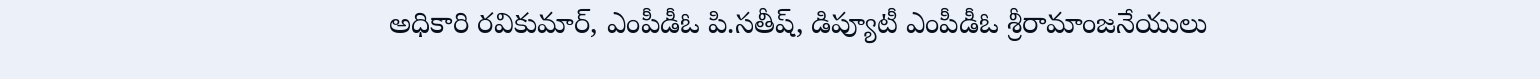అధికారి రవికుమార్, ఎంపీడీఓ పి.సతీష్, డిప్యూటీ ఎంపీడీఓ శ్రీరామాంజనేయులు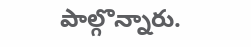పాల్గొన్నారు.